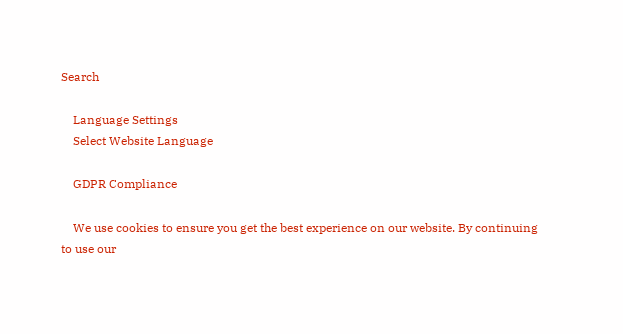Search

    Language Settings
    Select Website Language

    GDPR Compliance

    We use cookies to ensure you get the best experience on our website. By continuing to use our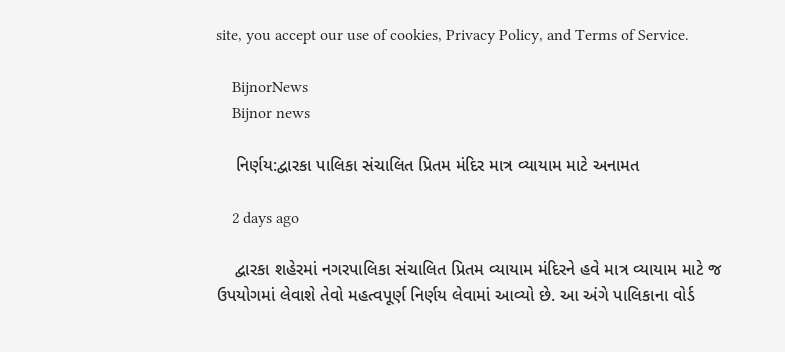site, you accept our use of cookies, Privacy Policy, and Terms of Service.

    BijnorNews
    Bijnor news

    નિર્ણય:દ્વારકા પાલિકા સંચાલિત પ્રિતમ મંદિર માત્ર વ્યાયામ માટે અનામત

    2 days ago

    દ્વારકા શહેરમાં નગરપાલિકા સંચાલિત પ્રિતમ વ્યાયામ મંદિરને હવે માત્ર વ્યાયામ માટે જ ઉપયોગમાં લેવાશે તેવો મહત્વપૂર્ણ નિર્ણય લેવામાં આવ્યો છે. આ અંગે પાલિકાના વોર્ડ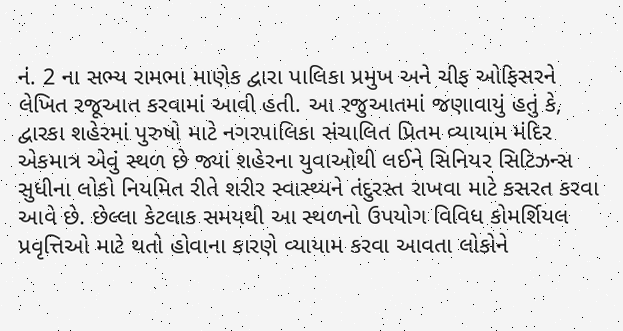નં. 2 ના સભ્ય રામભા માણેક દ્વારા પાલિકા પ્રમુખ અને ચીફ ઓફિસરને લેખિત રજૂઆત કરવામાં આવી હતી. આ રજુઆતમાં જણાવાયું હતું કે, દ્વારકા શહેરમાં પુરુષો માટે નગરપાલિકા સંચાલિત પ્રિતમ વ્યાયામ મંદિર એકમાત્ર એવું સ્થળ છે જ્યાં શહેરના યુવાઓથી લઈને સિનિયર સિટિઝન્સ સુધીના લોકો નિયમિત રીતે શરીર સ્વાસ્થ્યને તંદુરસ્ત રાખવા માટે કસરત કરવા આવે છે. છેલ્લા કેટલાક સમયથી આ સ્થળનો ઉપયોગ વિવિધ કોમર્શિયલ પ્રવૃત્તિઓ માટે થતો હોવાના કારણે વ્યાયામ કરવા આવતા લોકોને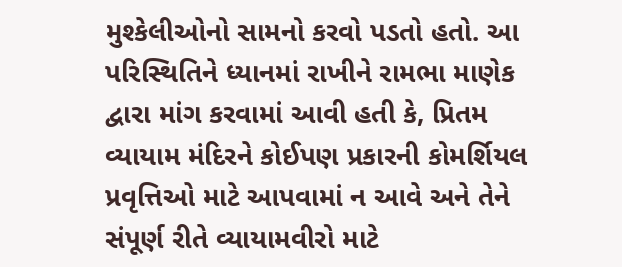મુશ્કેલીઓનો સામનો કરવો પડતો હતો. આ પરિસ્થિતિને ધ્યાનમાં રાખીને રામભા માણેક દ્વારા માંગ કરવામાં આવી હતી કે, પ્રિતમ વ્યાયામ મંદિરને કોઈપણ પ્રકારની કોમર્શિયલ પ્રવૃત્તિઓ માટે આપવામાં ન આવે અને તેને સંપૂર્ણ રીતે વ્યાયામવીરો માટે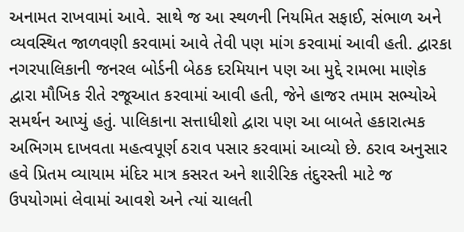અનામત રાખવામાં આવે. સાથે જ આ સ્થળની નિયમિત સફાઈ, સંભાળ અને વ્યવસ્થિત જાળવણી કરવામાં આવે તેવી પણ માંગ કરવામાં આવી હતી. દ્વારકા નગરપાલિકાની જનરલ બોર્ડની બેઠક દરમિયાન પણ આ મુદ્દે રામભા માણેક દ્વારા મૌખિક રીતે રજૂઆત કરવામાં આવી હતી, જેને હાજર તમામ સભ્યોએ સમર્થન આપ્યું હતું. પાલિકાના સત્તાધીશો દ્વારા પણ આ બાબતે હકારાત્મક અભિગમ દાખવતા મહત્વપૂર્ણ ઠરાવ પસાર કરવામાં આવ્યો છે. ઠરાવ અનુસાર હવે પ્રિતમ વ્યાયામ મંદિર માત્ર કસરત અને શારીરિક તંદુરસ્તી માટે જ ઉપયોગમાં લેવામાં આવશે અને ત્યાં ચાલતી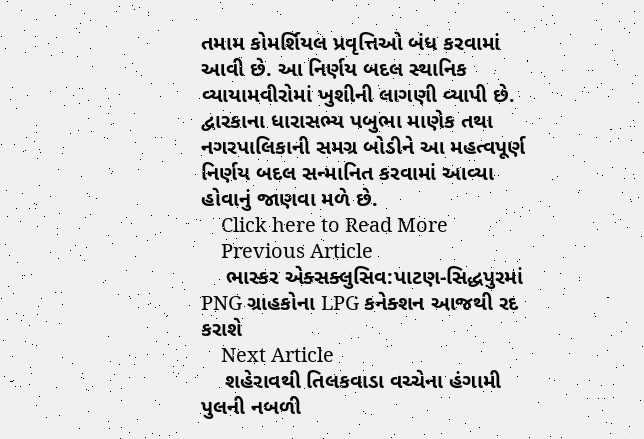તમામ કોમર્શિયલ પ્રવૃત્તિઓ બંધ કરવામાં આવી છે. આ નિર્ણય બદલ સ્થાનિક વ્યાયામવીરોમાં ખુશીની લાગણી વ્યાપી છે. દ્વારકાના ધારાસભ્ય પબુભા માણેક તથા નગરપાલિકાની સમગ્ર બોડીને આ મહત્વપૂર્ણ નિર્ણય બદલ સન્માનિત કરવામાં આવ્યા હોવાનું જાણવા મળે છે.
    Click here to Read More
    Previous Article
    ભાસ્કર એક્સક્લુસિવ:પાટણ-સિદ્ધપુરમાં PNG ગ્રાહકોના LPG કનેક્શન આજથી રદ કરાશે
    Next Article
    શહેરાવથી તિલકવાડા વચ્ચેના હંગામી પુલની નબળી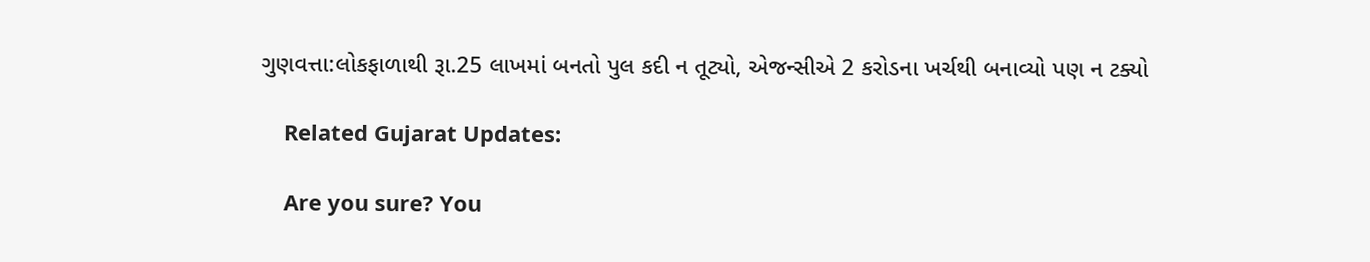ગુણવત્તા:લોકફાળાથી રૂા.25 લાખમાં બનતો પુલ કદી ન તૂટ્યો, એજન્સીએ 2 કરોડના ખર્ચથી બનાવ્યો પણ ન ટક્યો

    Related Gujarat Updates:

    Are you sure? You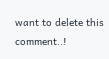want to delete this comment..!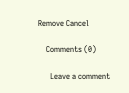Remove Cancel

    Comments (0)

      Leave a comment